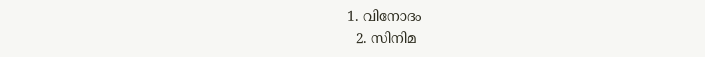1. വിനോദം
  2. സിനിമ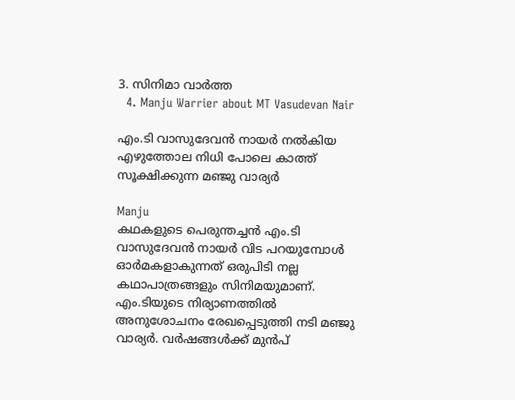3. സിനിമാ വാര്‍ത്ത
  4. Manju Warrier about MT Vasudevan Nair

എം.ടി വാസുദേവൻ നായർ നൽകിയ എഴുത്തോല നിധി പോലെ കാത്ത് സൂക്ഷിക്കുന്ന മഞ്ജു വാര്യർ

Manju
കഥകളുടെ പെരുന്തച്ചൻ എം.ടി വാസുദേവൻ നായർ വിട പറയുമ്പോൾ ഓർമകളാകുന്നത് ഒരുപിടി നല്ല കഥാപാത്രങ്ങളും സിനിമയുമാണ്. എം.ടിയുടെ നിര്യാണത്തിൽ അനുശോചനം രേഖപ്പെടുത്തി നടി മഞ്ജു വാര്യർ. വർഷങ്ങൾക്ക് മുൻപ്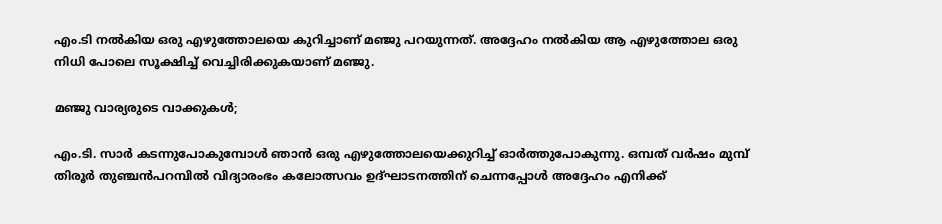എം.ടി നൽകിയ ഒരു എഴുത്തോലയെ കുറിച്ചാണ് മഞ്ജു പറയുന്നത്. അദ്ദേഹം നൽകിയ ആ എഴുത്തോല ഒരു നിധി പോലെ സൂക്ഷിച്ച് വെച്ചിരിക്കുകയാണ് മഞ്ജു.

മഞ്ജു വാര്യരുടെ വാക്കുകൾ;

എം.ടി. സാര്‍ കടന്നുപോകുമ്പോള്‍ ഞാന്‍ ഒരു എഴുത്തോലയെക്കുറിച്ച് ഓര്‍ത്തുപോകുന്നു. ഒമ്പത് വര്‍ഷം മുമ്പ് തിരൂര്‍ തുഞ്ചന്‍പറമ്പില്‍ വിദ്യാരംഭം കലോത്സവം ഉദ്ഘാടനത്തിന് ചെന്നപ്പോള്‍ അദ്ദേഹം എനിക്ക്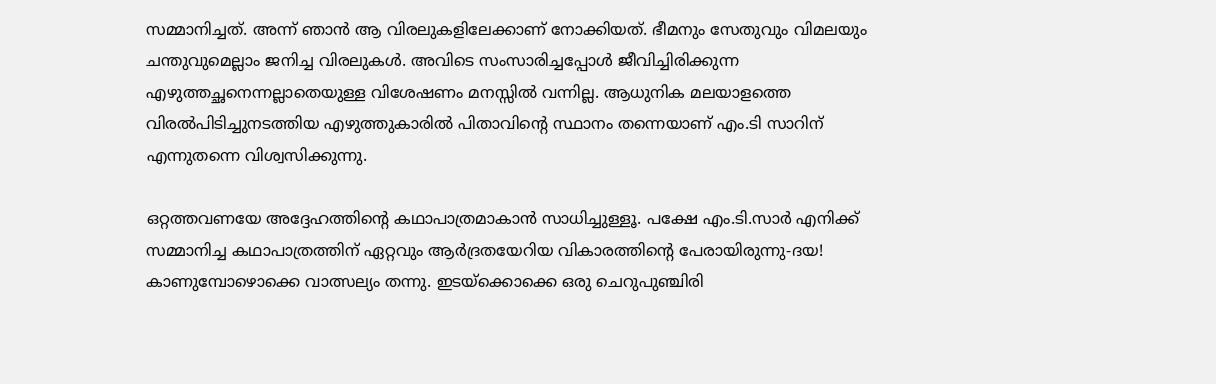സമ്മാനിച്ചത്. അന്ന് ഞാന്‍ ആ വിരലുകളിലേക്കാണ് നോക്കിയത്. ഭീമനും സേതുവും വിമലയും ചന്തുവുമെല്ലാം ജനിച്ച വിരലുകള്‍. അവിടെ സംസാരിച്ചപ്പോള്‍ ജീവിച്ചിരിക്കുന്ന എഴുത്തച്ഛനെന്നല്ലാതെയുള്ള വിശേഷണം മനസ്സില്‍ വന്നില്ല. ആധുനിക മലയാളത്തെ വിരല്‍പിടിച്ചുനടത്തിയ എഴുത്തുകാരില്‍ പിതാവിന്റെ സ്ഥാനം തന്നെയാണ് എം.ടി സാറിന് എന്നുതന്നെ വിശ്വസിക്കുന്നു.

ഒറ്റത്തവണയേ അദ്ദേഹത്തിന്റെ കഥാപാത്രമാകാന്‍ സാധിച്ചുള്ളൂ. പക്ഷേ എം.ടി.സാര്‍ എനിക്ക് സമ്മാനിച്ച കഥാപാത്രത്തിന് ഏറ്റവും ആര്‍ദ്രതയേറിയ വികാരത്തിന്റെ പേരായിരുന്നു-ദയ! കാണുമ്പോഴൊക്കെ വാത്സല്യം തന്നു. ഇടയ്‌ക്കൊക്കെ ഒരു ചെറുപുഞ്ചിരി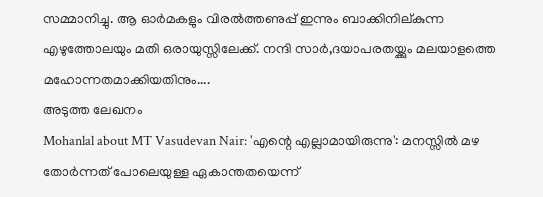സമ്മാനിച്ചു. ആ ഓര്‍മകളും വിരല്‍ത്തണുപ്പ് ഇന്നും ബാക്കിനില്കുന്ന എഴുത്തോലയും മതി ഒരായുസ്സിലേക്ക്. നന്ദി സാര്‍,ദയാപരതയ്ക്കും മലയാളത്തെ മഹോന്നതമാക്കിയതിനും....
അടുത്ത ലേഖനം
Mohanlal about MT Vasudevan Nair: 'എന്റെ എല്ലാമായിരുന്നു': മനസ്സിൽ മഴ തോർന്നത് പോലെയുള്ള ഏകാന്തതയെന്ന്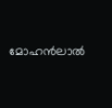മോഹൻലാൽ